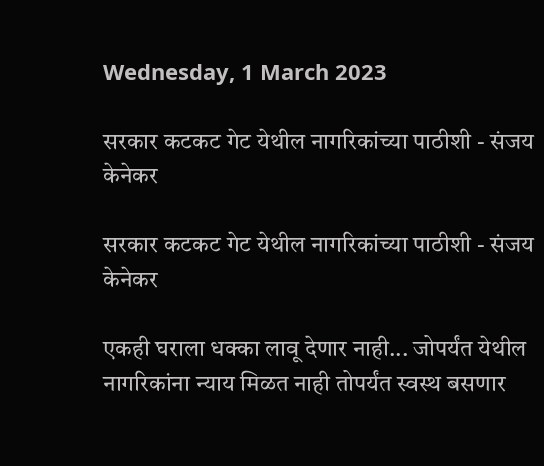Wednesday, 1 March 2023

सरकार कटकट गेट येथील नागरिकांच्या पाठीशी - संजय केनेकर

सरकार कटकट गेट येथील नागरिकांच्या पाठीशी - संजय केनेकर

एकही घराला धक्का लावू देणार नाही... जोपर्यंत येथील नागरिकांना न्याय मिळत नाही तोपर्यंत स्वस्थ बसणार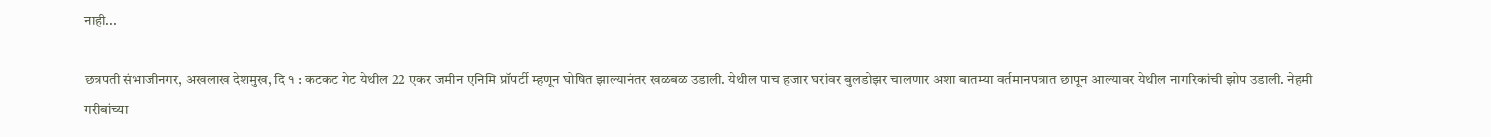नाही...

छत्रपती संभाजीनगर, अखलाख देशमुख‌, दि १ : कटकट गेट येथील 22 एकर जमीन एनिमि प्रॉपर्टी म्हणून घोषित झाल्यानंतर खळबळ उडाली. येथील पाच हजार घरांवर बुलडोझर चालणार अशा बातम्या वर्तमानपत्रात छापून आल्यावर येथील नागरिकांची झोप उडाली. नेहमी गरीबांच्या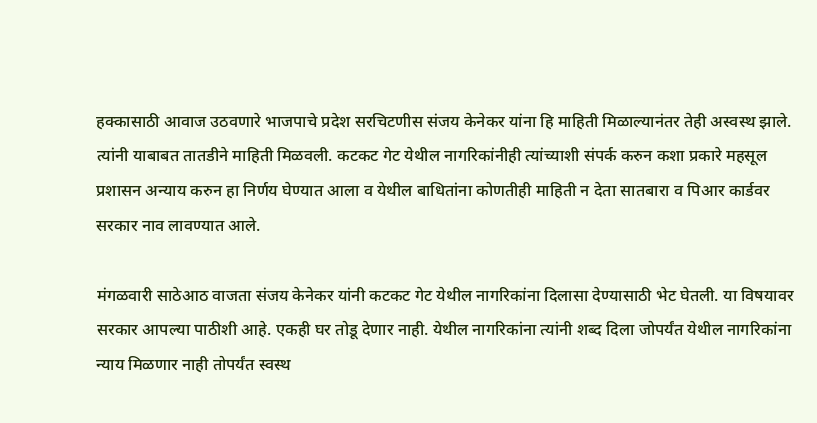हक्कासाठी आवाज उठवणारे भाजपाचे प्रदेश सरचिटणीस संजय केनेकर यांना हि माहिती मिळाल्यानंतर तेही अस्वस्थ झाले. त्यांनी याबाबत तातडीने माहिती मिळवली. कटकट गेट येथील नागरिकांनीही त्यांच्याशी संपर्क करुन कशा प्रकारे महसूल प्रशासन अन्याय करुन हा निर्णय घेण्यात आला व येथील बाधितांना कोणतीही माहिती न देता सातबारा व पिआर कार्डवर सरकार नाव लावण्यात आले.

मंगळवारी साठेआठ वाजता संजय केनेकर यांनी कटकट गेट येथील नागरिकांना दिलासा देण्यासाठी भेट घेतली. या विषयावर सरकार आपल्या पाठीशी आहे. एकही घर तोडू देणार नाही. येथील नागरिकांना त्यांनी शब्द दिला जोपर्यंत येथील नागरिकांना न्याय मिळणार नाही तोपर्यंत स्वस्थ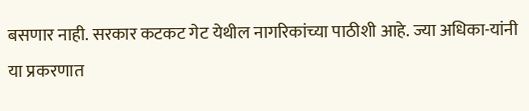बसणार नाही. सरकार कटकट गेट येथील नागरिकांच्या पाठीशी आहे. ज्या अधिका-यांनी या प्रकरणात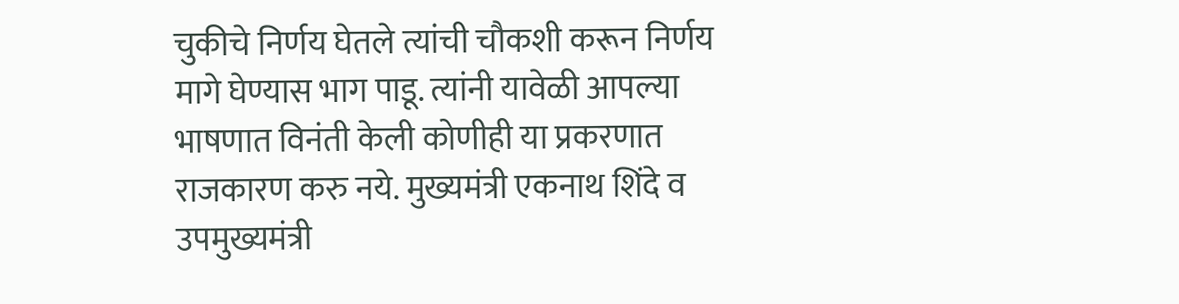चुकीचे निर्णय घेतले त्यांची चौकशी करून निर्णय मागे घेण्यास भाग पाडू. त्यांनी यावेळी आपल्या भाषणात विनंती केली कोणीही या प्रकरणात राजकारण करु नये. मुख्यमंत्री एकनाथ शिंदे व उपमुख्यमंत्री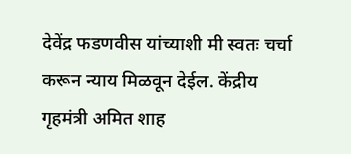देवेंद्र फडणवीस यांच्याशी मी स्वतः चर्चा करून न्याय मिळवून देईल. केंद्रीय गृहमंत्री अमित शाह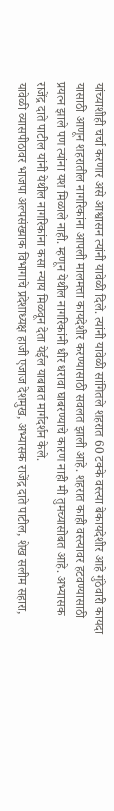यांच्याशीही चर्चा करणार असे आश्वासन त्यांनी यावेळी दिले. त्यांनी यावेळी सांगितले शहरात 60 टक्के वस्त्या बेकायदेशीर आहे गुंठेवारी कायदा यासाठी आणून शहरातील नागरिकांना आपली मालमत्ता कायदेशीर करण्यासाठी सवलत झाली आहे. शहरात काही वस्त्यावर हटवण्यासाठी प्रयत्न झाले पण त्यांना यश मिळाले नाही. म्हणून येथील नागरिकांनी धीर धरावा घाबरण्याचे कारण नाही मी तुमच्यासोबत आहे. अभ्यासक राजेंद्र दाते पाटील यांनी येथील नागरिकांना कसा न्याय मिळवून देता येईल याबाबत मार्गदर्शन केले.
यावेळी व्यासपीठावर भाजपा अल्पसंख्याक विभागाचे प्रदेशाध्यक्ष हाजी एजाज देशमुख, अभ्यासक राजेंद्र दाते पाटील, शेख सलीम सहारा,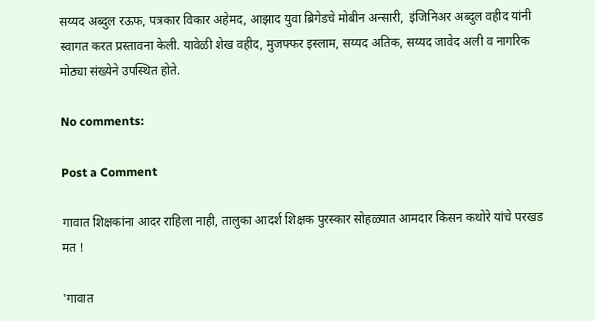सय्यद अब्दुल रऊफ, पत्रकार विकार अहेमद, आझाद युवा ब्रिगेडचे मोबीन अन्सारी,  इंजिनिअर अब्दुल वहीद यांनी स्वागत करत प्रस्तावना केली. यावेळी शेख वहीद, मुजफ्फर इस्लाम, सय्यद अतिक, सय्यद जावेद अली व नागरिक मोठ्या संख्येने उपस्थित होते.

No comments:

Post a Comment

गावात शिक्षकांना आदर राहिला नाही, तालुका आदर्श शिक्षक पुरस्कार सोहळ्यात आमदार किसन कथोरे यांचे परखड मत !

'गावात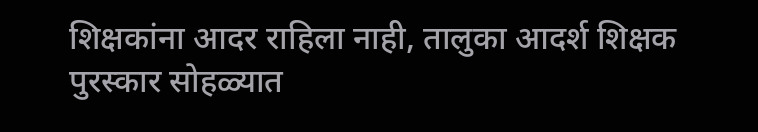शिक्षकांना आदर राहिला नाही, तालुका आदर्श शिक्षक पुरस्कार सोहळ्यात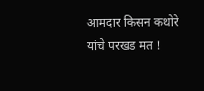आमदार किसन कथोरे यांचे परखड मत !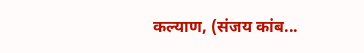कल्याण, (संजय कांब...